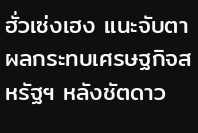ฮั่วเซ่งเฮง แนะจับตาผลกระทบเศรษฐกิจสหรัฐฯ หลังชัตดาว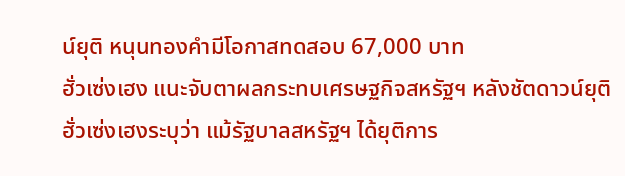น์ยุติ หนุนทองคำมีโอกาสทดสอบ 67,000 บาท
ฮั่วเซ่งเฮง แนะจับตาผลกระทบเศรษฐกิจสหรัฐฯ หลังชัตดาวน์ยุติ
ฮั่วเซ่งเฮงระบุว่า แม้รัฐบาลสหรัฐฯ ได้ยุติการ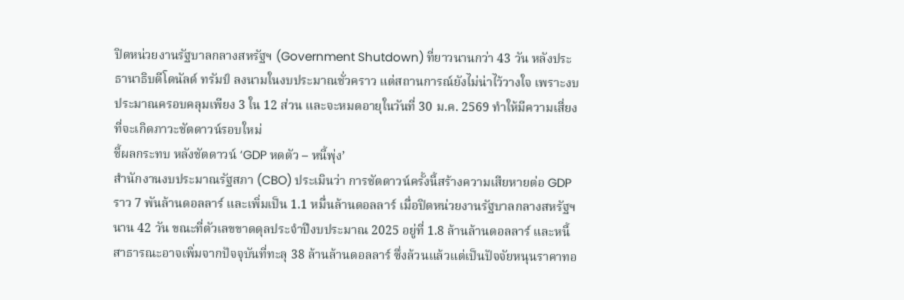ปิดหน่วยงานรัฐบาลกลางสหรัฐฯ (Government Shutdown) ที่ยาวนานกว่า 43 วัน หลังประธานาธิบดีโดนัลด์ ทรัมป์ ลงนามในงบประมาณชั่วคราว แต่สถานการณ์ยังไม่น่าไว้วางใจ เพราะงบประมาณครอบคลุมเพียง 3 ใน 12 ส่วน และจะหมดอายุในวันที่ 30 ม.ค. 2569 ทำให้มีความเสี่ยงที่จะเกิดภาวะชัตดาวน์รอบใหม่
ชี้ผลกระทบ หลังชัตดาวน์ ‘GDP หดตัว – หนี้พุ่ง’
สำนักงานงบประมาณรัฐสภา (CBO) ประเมินว่า การชัตดาวน์ครั้งนี้สร้างความเสียหายต่อ GDP ราว 7 พันล้านดอลลาร์ และเพิ่มเป็น 1.1 หมื่นล้านดอลลาร์ เมื่อปิดหน่วยงานรัฐบาลกลางสหรัฐฯ นาน 42 วัน ขณะที่ตัวเลขขาดดุลประจำปีงบประมาณ 2025 อยู่ที่ 1.8 ล้านล้านดอลลาร์ และหนี้สาธารณะอาจเพิ่มจากปัจจุบันที่ทะลุ 38 ล้านล้านดอลลาร์ ซึ่งล้วนแล้วแต่เป็นปัจจัยหนุนราคาทอ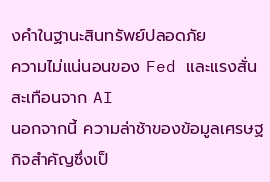งคำในฐานะสินทรัพย์ปลอดภัย
ความไม่แน่นอนของ Fed และแรงสั่นสะเทือนจาก AI
นอกจากนี้ ความล่าช้าของข้อมูลเศรษฐกิจสำคัญซึ่งเป็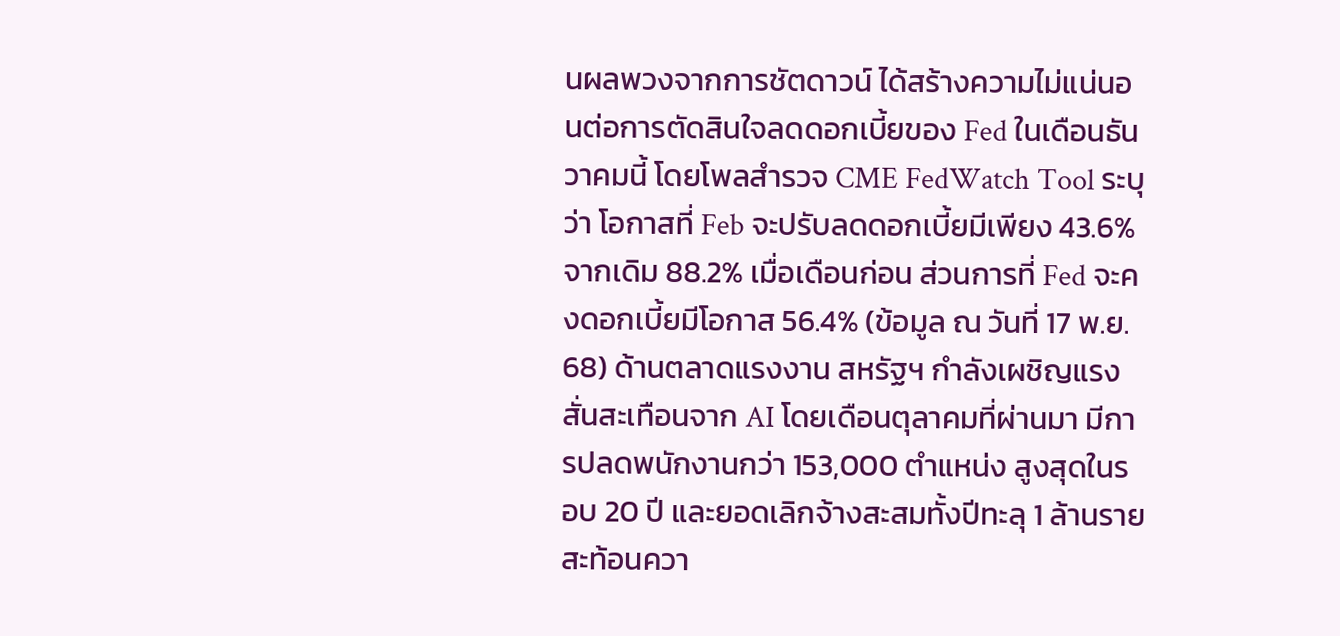นผลพวงจากการชัตดาวน์ ได้สร้างความไม่แน่นอนต่อการตัดสินใจลดดอกเบี้ยของ Fed ในเดือนธันวาคมนี้ โดยโพลสำรวจ CME FedWatch Tool ระบุว่า โอกาสที่ Feb จะปรับลดดอกเบี้ยมีเพียง 43.6% จากเดิม 88.2% เมื่อเดือนก่อน ส่วนการที่ Fed จะคงดอกเบี้ยมีโอกาส 56.4% (ข้อมูล ณ วันที่ 17 พ.ย. 68) ด้านตลาดแรงงาน สหรัฐฯ กำลังเผชิญแรงสั่นสะเทือนจาก AI โดยเดือนตุลาคมที่ผ่านมา มีการปลดพนักงานกว่า 153,000 ตำแหน่ง สูงสุดในรอบ 20 ปี และยอดเลิกจ้างสะสมทั้งปีทะลุ 1 ล้านราย สะท้อนควา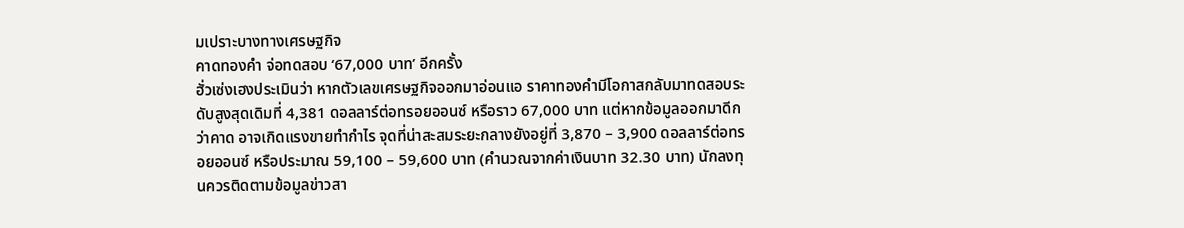มเปราะบางทางเศรษฐกิจ
คาดทองคำ จ่อทดสอบ ‘67,000 บาท’ อีกครั้ง
ฮั่วเซ่งเฮงประเมินว่า หากตัวเลขเศรษฐกิจออกมาอ่อนแอ ราคาทองคำมีโอกาสกลับมาทดสอบระดับสูงสุดเดิมที่ 4,381 ดอลลาร์ต่อทรอยออนซ์ หรือราว 67,000 บาท แต่หากข้อมูลออกมาดีกว่าคาด อาจเกิดแรงขายทำกำไร จุดที่น่าสะสมระยะกลางยังอยู่ที่ 3,870 – 3,900 ดอลลาร์ต่อทรอยออนซ์ หรือประมาณ 59,100 – 59,600 บาท (คำนวณจากค่าเงินบาท 32.30 บาท) นักลงทุนควรติดตามข้อมูลข่าวสา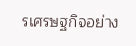รเศรษฐกิจอย่าง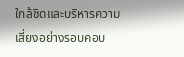ใกล้ชิดและบริหารความเสี่ยงอย่างรอบคอบ